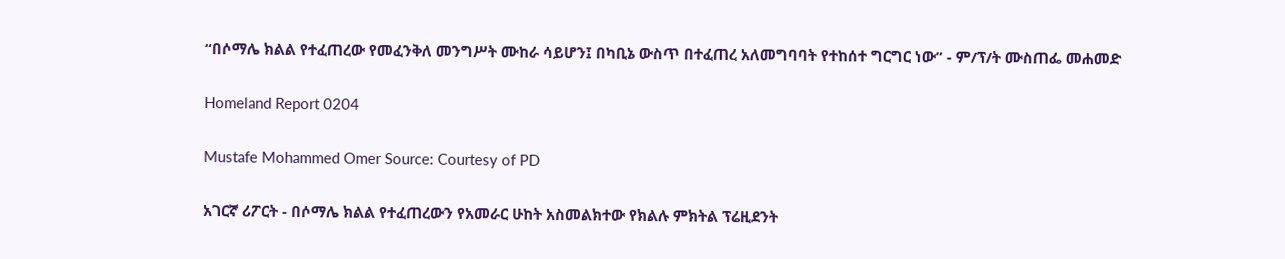“በሶማሌ ክልል የተፈጠረው የመፈንቅለ መንግሥት ሙከራ ሳይሆን፤ በካቢኔ ውስጥ በተፈጠረ አለመግባባት የተከሰተ ግርግር ነው” - ም/ፕ/ት ሙስጠፌ መሐመድ

Homeland Report 0204

Mustafe Mohammed Omer Source: Courtesy of PD

አገርኛ ሪፖርት - በሶማሌ ክልል የተፈጠረውን የአመራር ሁከት አስመልክተው የክልሉ ምክትል ፕሬዚደንት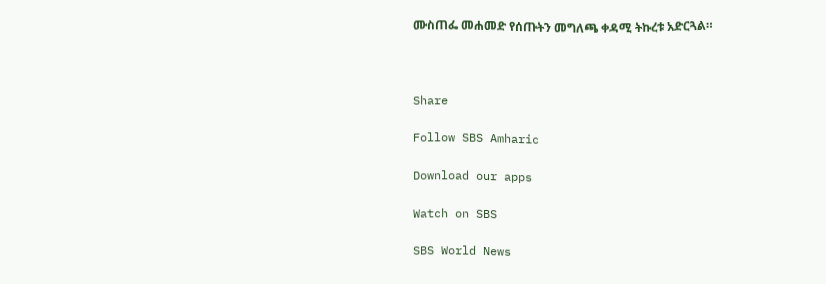ሙስጠፌ መሐመድ የሰጡትን መግለጫ ቀዳሚ ትኩረቱ አድርጓል።



Share

Follow SBS Amharic

Download our apps

Watch on SBS

SBS World News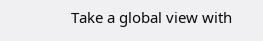Take a global view with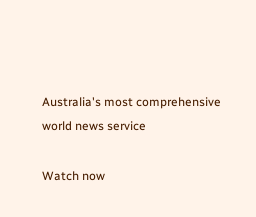Australia's most comprehensive world news service

Watch now